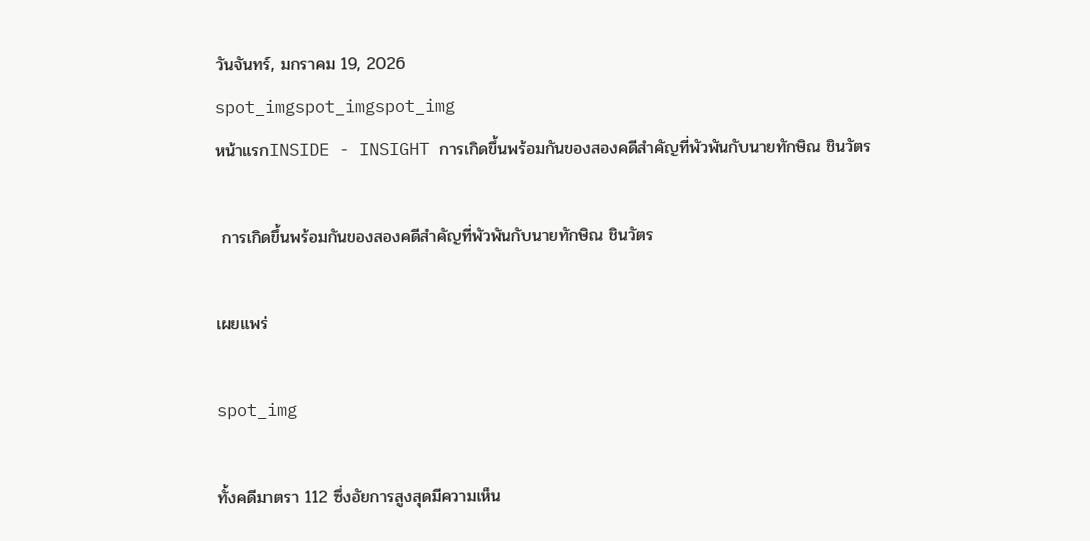วันจันทร์, มกราคม 19, 2026
spot_imgspot_imgspot_img
หน้าแรกINSIDE - INSIGHT การเกิดขึ้นพร้อมกันของสองคดีสำคัญที่พัวพันกับนายทักษิณ ชินวัตร

 การเกิดขึ้นพร้อมกันของสองคดีสำคัญที่พัวพันกับนายทักษิณ ชินวัตร

เผยแพร่

spot_img

ทั้งคดีมาตรา 112 ซึ่งอัยการสูงสุดมีความเห็น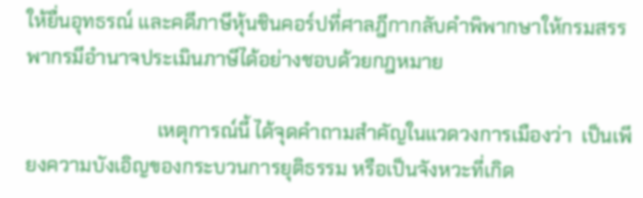ให้ยื่นอุทธรณ์ และคดีภาษีหุ้นชินคอร์ปที่ศาลฎีกากลับคำพิพากษาให้กรมสรรพากรมีอำนาจประเมินภาษีได้อย่างชอบด้วยกฎหมาย

                           เหตุการณ์นี้ ได้จุดคำถามสำคัญในแวดวงการเมืองว่า  เป็นเพียงความบังเอิญของกระบวนการยุติธรรม หรือเป็นจังหวะที่เกิด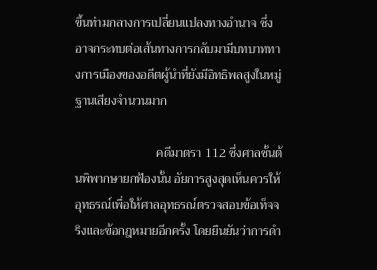ขึ้นท่ามกลางการเปลี่ยนแปลงทางอำนาจ ซึ่งอาจกระทบต่อเส้นทางการกลับมามีบทบาททางการเมืองของอดีตผู้นำที่ยังมีอิทธิพลสูงในหมู่ฐานเสียงจำนวนมาก

                          คดีมาตรา 112 ซึ่งศาลชั้นต้นพิพากษายกฟ้องนั้น อัยการสูงสุดเห็นควรให้อุทธรณ์เพื่อให้ศาลอุทธรณ์ตรวจสอบข้อเท็จจริงและข้อกฎหมายอีกครั้ง โดยยืนยันว่าการดำ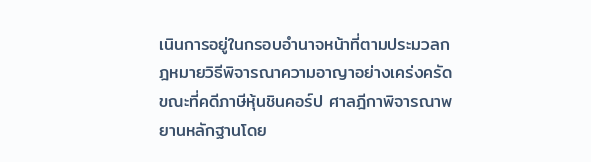เนินการอยู่ในกรอบอำนาจหน้าที่ตามประมวลกฎหมายวิธีพิจารณาความอาญาอย่างเคร่งครัด ขณะที่คดีภาษีหุ้นชินคอร์ป ศาลฎีกาพิจารณาพยานหลักฐานโดย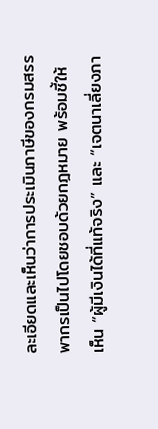ละเอียดและเห็นว่าการประเมินภาษีของกรมสรรพากรเป็นไปโดยชอบด้วยกฎหมาย พร้อมชี้ให้เห็น “ผู้มีเงินได้ที่แท้จริง” และ “เจตนาเลี่ยงภา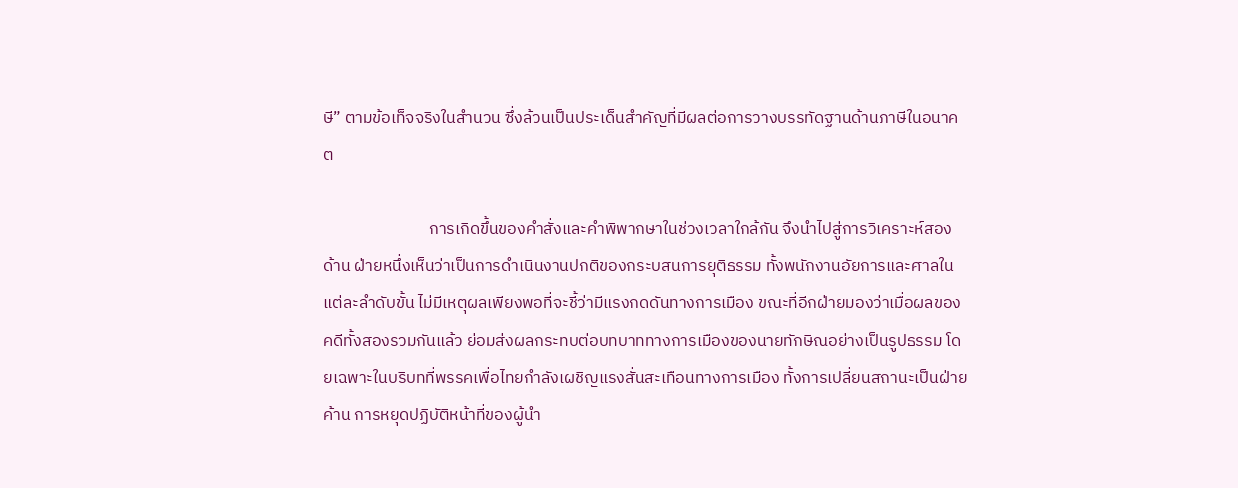ษี” ตามข้อเท็จจริงในสำนวน ซึ่งล้วนเป็นประเด็นสำคัญที่มีผลต่อการวางบรรทัดฐานด้านภาษีในอนาคต

                            การเกิดขึ้นของคำสั่งและคำพิพากษาในช่วงเวลาใกล้กัน จึงนำไปสู่การวิเคราะห์สองด้าน ฝ่ายหนึ่งเห็นว่าเป็นการดำเนินงานปกติของกระบสนการยุติธรรม ทั้งพนักงานอัยการและศาลในแต่ละลำดับขั้น ไม่มีเหตุผลเพียงพอที่จะชี้ว่ามีแรงกดดันทางการเมือง ขณะที่อีกฝ่ายมองว่าเมื่อผลของคดีทั้งสองรวมกันแล้ว ย่อมส่งผลกระทบต่อบทบาททางการเมืองของนายทักษิณอย่างเป็นรูปธรรม โดยเฉพาะในบริบทที่พรรคเพื่อไทยกำลังเผชิญแรงสั่นสะเทือนทางการเมือง ทั้งการเปลี่ยนสถานะเป็นฝ่ายค้าน การหยุดปฏิบัติหน้าที่ของผู้นำ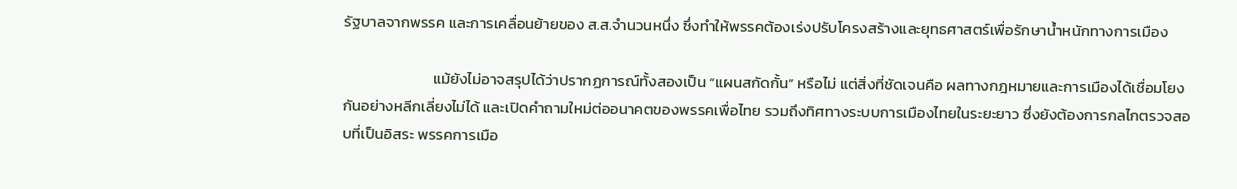รัฐบาลจากพรรค และการเคลื่อนย้ายของ ส.ส.จำนวนหนึ่ง ซึ่งทำให้พรรคต้องเร่งปรับโครงสร้างและยุทธศาสตร์เพื่อรักษาน้ำหนักทางการเมือง

                          แม้ยังไม่อาจสรุปได้ว่าปรากฏการณ์ทั้งสองเป็น “แผนสกัดกั้น” หรือไม่ แต่สิ่งที่ชัดเจนคือ ผลทางกฎหมายและการเมืองได้เชื่อมโยงกันอย่างหลีกเลี่ยงไม่ได้ และเปิดคำถามใหม่ต่ออนาคตของพรรคเพื่อไทย รวมถึงทิศทางระบบการเมืองไทยในระยะยาว ซึ่งยังต้องการกลไกตรวจสอบที่เป็นอิสระ พรรคการเมือ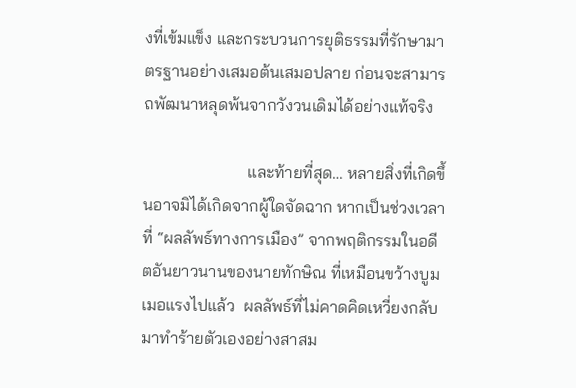งที่เข้มแข็ง และกระบวนการยุติธรรมที่รักษามาตรฐานอย่างเสมอต้นเสมอปลาย ก่อนจะสามารถพัฒนาหลุดพ้นจากวังวนเดิมได้อย่างแท้จริง

                         และท้ายที่สุด… หลายสิ่งที่เกิดขึ้นอาจมิได้เกิดจากผู้ใดจัดฉาก หากเป็นช่วงเวลาที่ “ผลลัพธ์ทางการเมือง” จากพฤติกรรมในอดีตอันยาวนานของนายทักษิณ ที่เหมือนขว้างบูมเมอแรงไปแล้ว  ผลลัพธ์ที่ไม่คาดคิดเหวี่ยงกลับมาทำร้ายตัวเองอย่างสาสม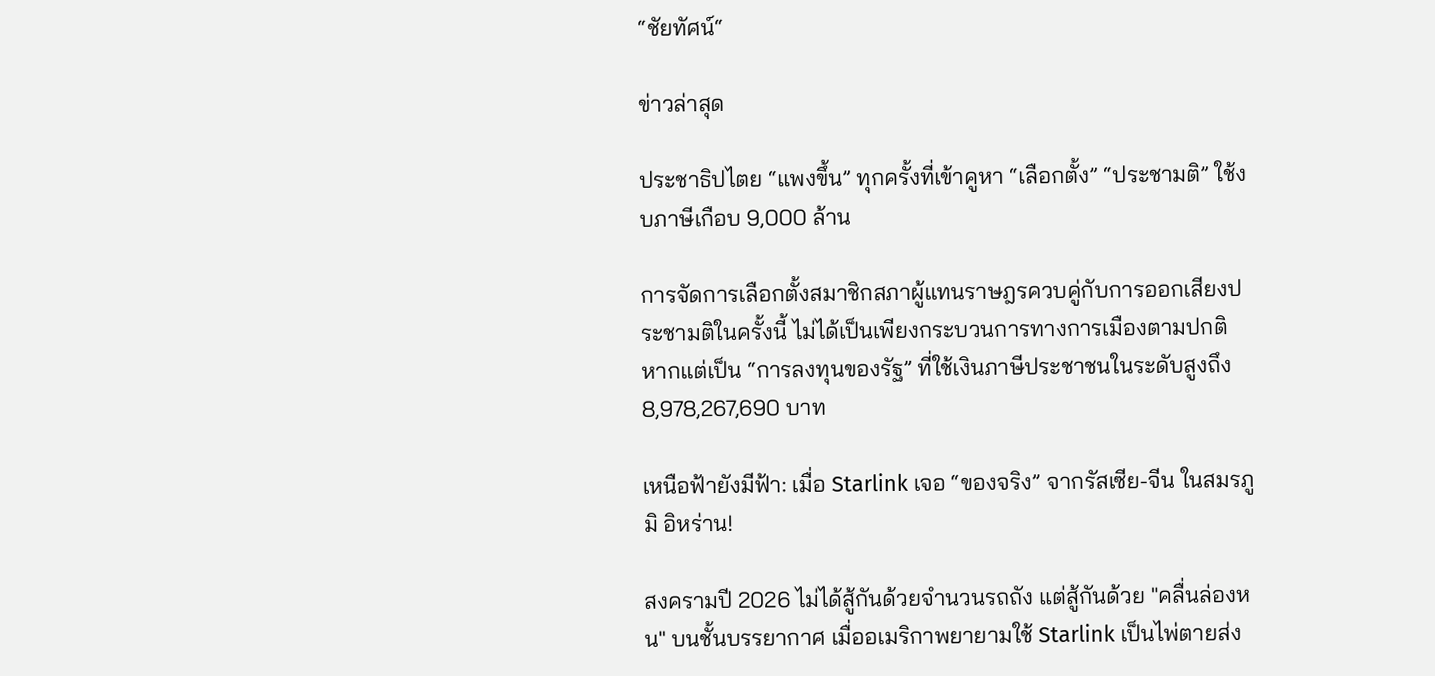“ชัยทัศน์“

ข่าวล่าสุด

ประชาธิปไตย “แพงขึ้น” ทุกครั้งที่เข้าคูหา “เลือกตั้ง” “ประชามติ” ใช้งบภาษีเกือบ 9,000 ล้าน

การจัดการเลือกตั้งสมาชิกสภาผู้แทนราษฎรควบคู่กับการออกเสียงประชามติในครั้งนี้ ไม่ได้เป็นเพียงกระบวนการทางการเมืองตามปกติ หากแต่เป็น “การลงทุนของรัฐ” ที่ใช้เงินภาษีประชาชนในระดับสูงถึง 8,978,267,690 บาท

เหนือฟ้ายังมีฟ้า: เมื่อ Starlink เจอ “ของจริง” จากรัสเซีย-จีน ในสมรภูมิ อิหร่าน!

สงครามปี 2026 ไม่ได้สู้กันด้วยจำนวนรถถัง แต่สู้กันด้วย "คลื่นล่องหน" บนชั้นบรรยากาศ เมื่ออเมริกาพยายามใช้ Starlink เป็นไพ่ตายส่ง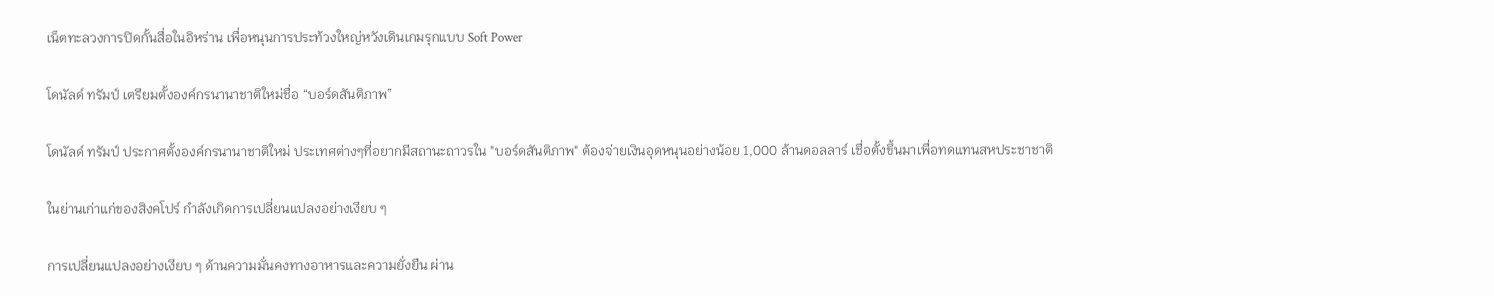เน็ตทะลวงการปิดกั้นสื่อในอิหร่าน เพื่อหนุนการประท้วงใหญ่หวังเดินเกมรุกแบบ Soft Power

โดนัลด์ ทรัมป์ เตรียมตั้งองค์กรนานาชาติใหม่ชื่อ “บอร์ดสันติภาพ”

โดนัลด์ ทรัมป์ ประกาศตั้งองค์กรนานาชาติใหม่ ประเทศต่างๆที่อยากมีสถานะถาวรใน "บอร์ดสันติภาพ" ต้องจ่ายเงินอุดหนุนอย่างน้อย 1,000 ล้านดอลลาร์ เชื่อตั้งขึ้นมาเพื่อทดแทนสหประชาชาติ

ในย่านเก่าแก่ของสิงคโปร์ กำลังเกิดการเปลี่ยนแปลงอย่างเงียบ ๆ

การเปลี่ยนแปลงอย่างเงียบ ๆ ด้านความมั่นคงทางอาหารและความยั่งยืน ผ่าน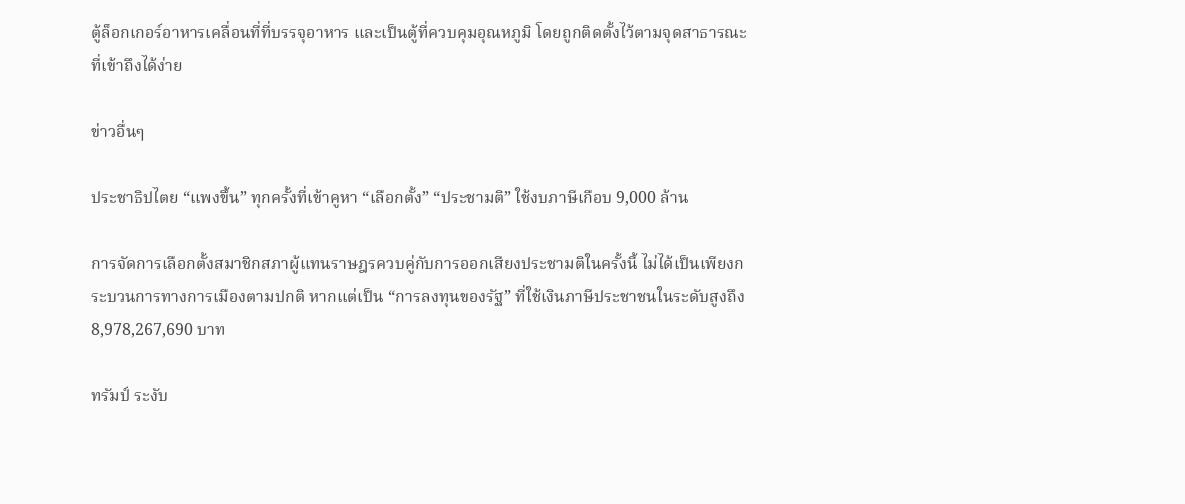ตู้ล็อกเกอร์อาหารเคลื่อนที่ที่บรรจุอาหาร และเป็นตู้ที่ควบคุมอุณหภูมิ โดยถูกติดตั้งไว้ตามจุดสาธารณะที่เข้าถึงได้ง่าย

ข่าวอื่นๆ

ประชาธิปไตย “แพงขึ้น” ทุกครั้งที่เข้าคูหา “เลือกตั้ง” “ประชามติ” ใช้งบภาษีเกือบ 9,000 ล้าน

การจัดการเลือกตั้งสมาชิกสภาผู้แทนราษฎรควบคู่กับการออกเสียงประชามติในครั้งนี้ ไม่ได้เป็นเพียงกระบวนการทางการเมืองตามปกติ หากแต่เป็น “การลงทุนของรัฐ” ที่ใช้เงินภาษีประชาชนในระดับสูงถึง 8,978,267,690 บาท

ทรัมป์ ระงับ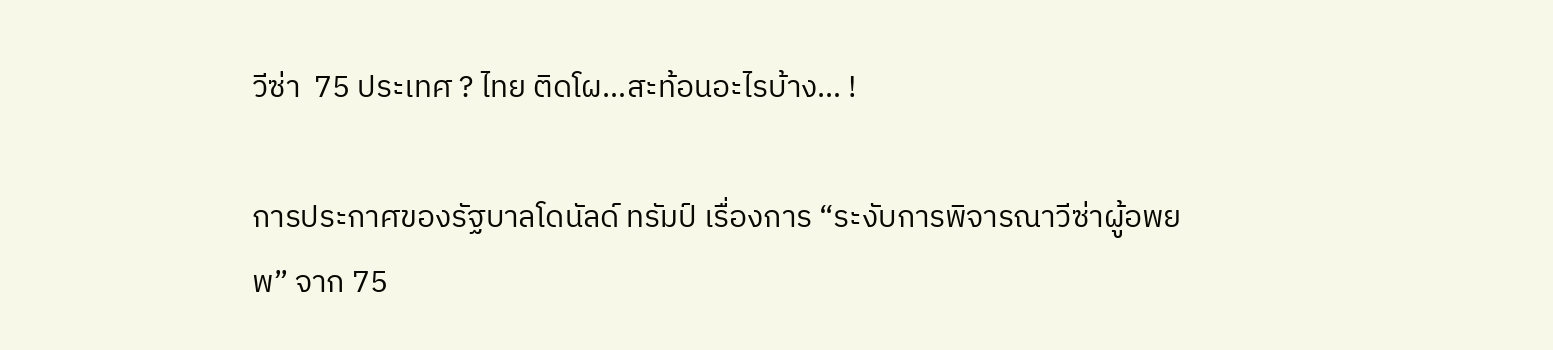วีซ่า  75 ประเทศ ? ไทย ติดโผ…สะท้อนอะไรบ้าง… !

การประกาศของรัฐบาลโดนัลด์ ทรัมป์ เรื่องการ “ระงับการพิจารณาวีซ่าผู้อพยพ” จาก 75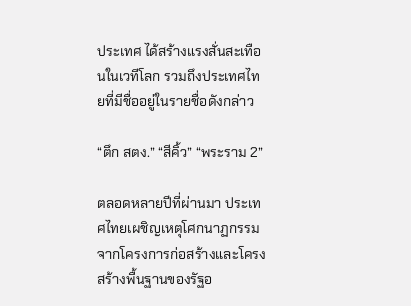ประเทศ ได้สร้างแรงสั่นสะเทือนในเวทีโลก รวมถึงประเทศไทยที่มีชื่ออยู่ในรายชื่อดังกล่าว

“ตึก สตง.” “สีคิ้ว” “พระราม 2”

ตลอดหลายปีที่ผ่านมา ประเทศไทยเผชิญเหตุโศกนาฏกรรมจากโครงการก่อสร้างและโครงสร้างพื้นฐานของรัฐอ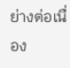ย่างต่อเนื่อง